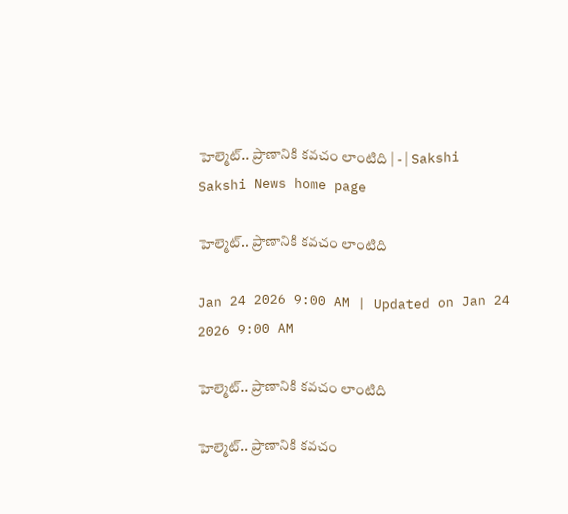హెల్మెట్‌.. ప్రాణానికి కవచం లాంటిది | - | Sakshi
Sakshi News home page

హెల్మెట్‌.. ప్రాణానికి కవచం లాంటిది

Jan 24 2026 9:00 AM | Updated on Jan 24 2026 9:00 AM

హెల్మెట్‌.. ప్రాణానికి కవచం లాంటిది

హెల్మెట్‌.. ప్రాణానికి కవచం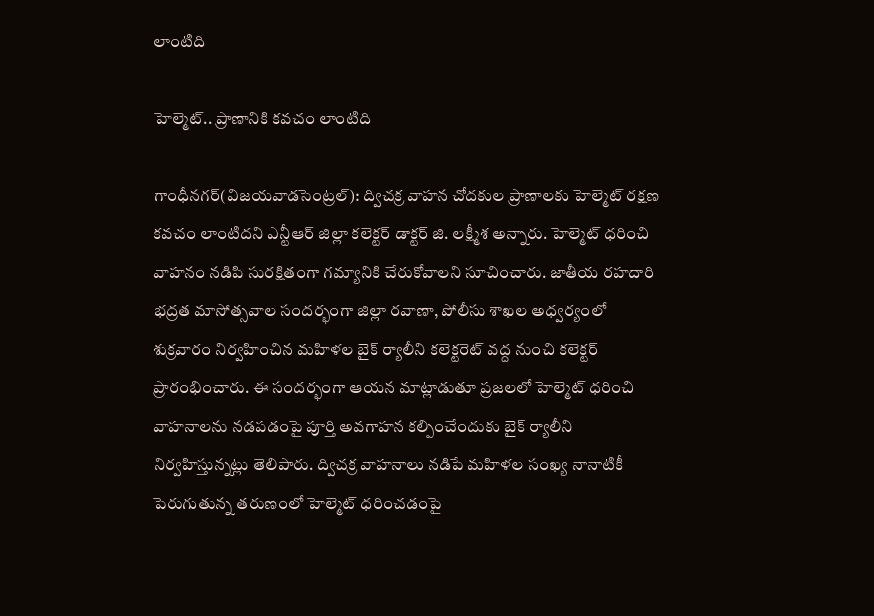లాంటిది

హెల్మెట్‌.. ప్రాణానికి కవచం లాంటిది

గాంధీనగర్‌(విజయవాడసెంట్రల్‌): ద్విచక్ర వాహన చోదకుల ప్రాణాలకు హెల్మెట్‌ రక్షణ కవచం లాంటిదని ఎన్టీఆర్‌ జిల్లా కలెక్టర్‌ డాక్టర్‌ జి. లక్ష్మీశ అన్నారు. హెల్మెట్‌ ధరించి వాహనం నడిపి సురక్షితంగా గమ్యానికి చేరుకోవాలని సూచించారు. జాతీయ రహదారి భద్రత మాసోత్సవాల సందర్భంగా జిల్లా రవాణా, పోలీసు శాఖల అధ్వర్యంలో శుక్రవారం నిర్వహించిన మహిళల బైక్‌ ర్యాలీని కలెక్టరెట్‌ వద్ద నుంచి కలెక్టర్‌ ప్రారంభించారు. ఈ సందర్భంగా ఆయన మాట్లాడుతూ ప్రజలలో హెల్మెట్‌ ధరించి వాహనాలను నడపడంపై పూర్తి అవగాహన కల్పించేందుకు బైక్‌ ర్యాలీని నిర్వహిస్తున్నట్లు తెలిపారు. ద్విచక్ర వాహనాలు నడిపే మహిళల సంఖ్య నానాటికీ పెరుగుతున్న తరుణంలో హెల్మెట్‌ ధరించడంపై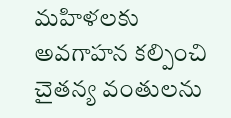మహిళలకు అవగాహన కల్పించి చైతన్య వంతులను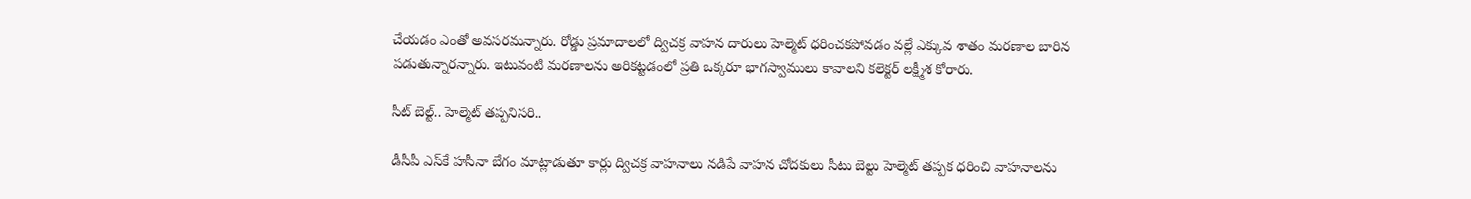చేయడం ఎంతో అవసరమన్నారు. రోడ్డు ప్రమాదాలలో ద్విచక్ర వాహన దారులు హెల్మెట్‌ ధరించకపోవడం వల్లే ఎక్కువ శాతం మరణాల బారిన పడుతున్నారన్నారు. ఇటువంటి మరణాలను అరికట్టడంలో ప్రతి ఒక్కరూ భాగస్వాములు కావాలని కలెక్టర్‌ లక్ష్మీశ కోరారు.

సీట్‌ బెల్ట్‌.. హెల్మెట్‌ తప్పనిసరి..

డీసీపీ ఎస్‌కే హసీనా బేగం మాట్లాడుతూ కార్లు ద్విచక్ర వాహనాలు నడిపే వాహన చోదకులు సీటు బెల్టు హెల్మెట్‌ తప్పక ధరించి వాహనాలను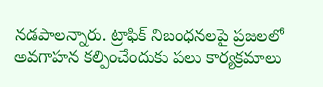నడపాలన్నారు. ట్రాఫిక్‌ నిబంధనలపై ప్రజలలో అవగాహన కల్పించేందుకు పలు కార్యక్రమాలు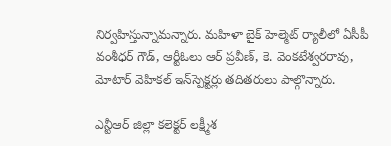నిర్వహిస్తున్నామన్నారు. మహిళా బైక్‌ హెల్మెట్‌ ర్యాలీలో ఏసీపీ వంశీధర్‌ గౌడ్‌, ఆర్టీఓలు ఆర్‌ ప్రవీణ్‌, కె. వెంకటేశ్వరరావు, మోటార్‌ వెహికల్‌ ఇన్‌స్పెక్టర్లు తదితరులు పాల్గొన్నారు.

ఎన్టీఆర్‌ జిల్లా కలెక్టర్‌ లక్ష్మీశ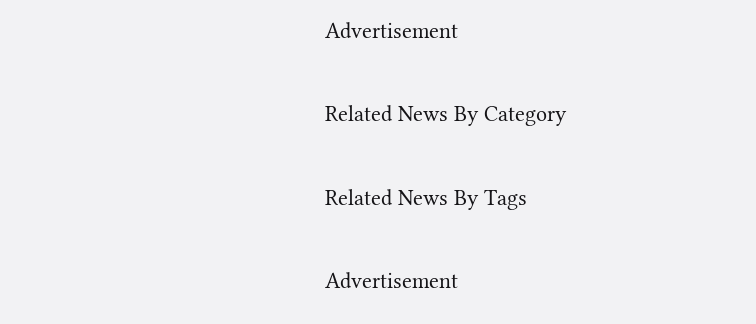Advertisement

Related News By Category

Related News By Tags

Advertisement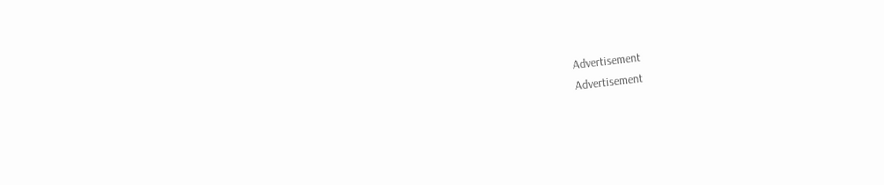Advertisement
Advertisement